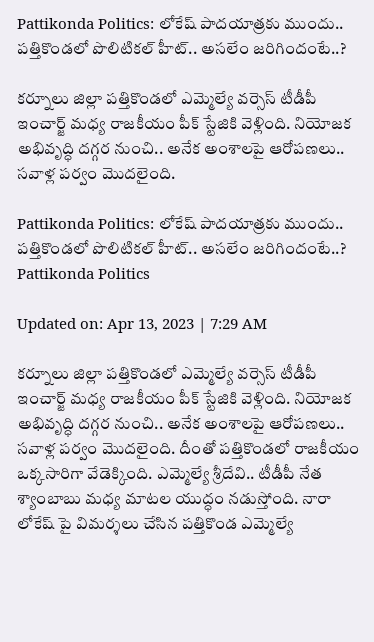Pattikonda Politics: లోకేష్ పాదయాత్రకు ముందు.. పత్తికొండలో పొలిటికల్ హీట్.. అసలేం జరిగిందంటే..?

కర్నూలు జిల్లా పత్తికొండలో ఎమ్మెల్యే వర్సెస్ టీడీపీ ఇంచార్జ్ మధ్య రాజకీయం పీక్ స్టేజికి వెళ్లింది. నియోజక అభివృద్ధి దగ్గర నుంచి.. అనేక అంశాలపై ఆరోపణలు.. సవాళ్ల పర్వం మొదలైంది.

Pattikonda Politics: లోకేష్ పాదయాత్రకు ముందు.. పత్తికొండలో పొలిటికల్ హీట్.. అసలేం జరిగిందంటే..?
Pattikonda Politics

Updated on: Apr 13, 2023 | 7:29 AM

కర్నూలు జిల్లా పత్తికొండలో ఎమ్మెల్యే వర్సెస్ టీడీపీ ఇంచార్జ్ మధ్య రాజకీయం పీక్ స్టేజికి వెళ్లింది. నియోజక అభివృద్ధి దగ్గర నుంచి.. అనేక అంశాలపై ఆరోపణలు.. సవాళ్ల పర్వం మొదలైంది. దీంతో పత్తికొండలో రాజకీయం ఒక్కసారిగా వేడెక్కింది. ఎమ్మెల్యే శ్రీదేవి.. టీడీపీ నేత శ్యాంబాబు మధ్య మాటల యుద్ధం నడుస్తోంది. నారా లోకేష్ పై విమర్శలు చేసిన పత్తికొండ ఎమ్మెల్యే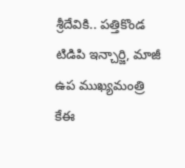శ్రీదేవికి.. పత్తికొండ టిడిపి ఇన్చార్జి, మాజీ ఉప ముఖ్యమంత్రి కేఈ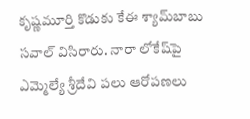కృష్ణమూర్తి కొడుకు కేఈ శ్యామ్‌బాబు సవాల్ విసిరారు. నారా లోకేష్‌పై ఎమ్మెల్యే శ్రీదేవి పలు ఆరోపణలు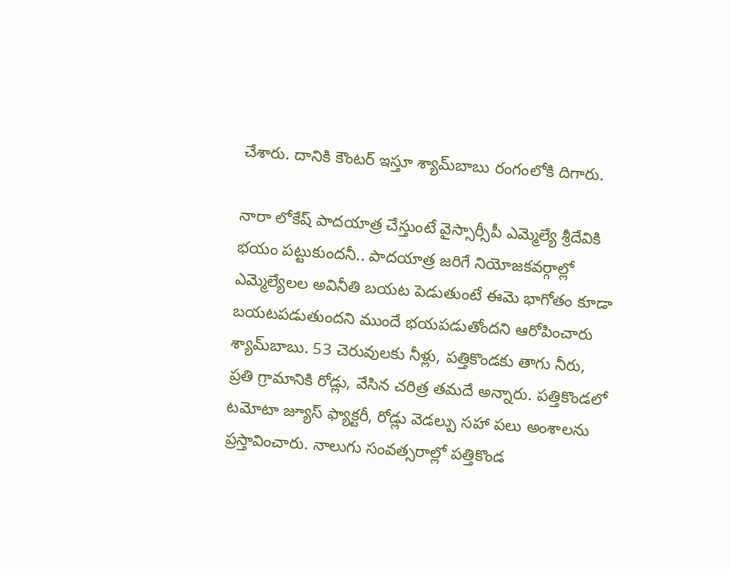చేశారు. దానికి కౌంటర్‌ ఇస్తూ శ్యామ్‌బాబు రంగంలోకి దిగారు.

నారా లోకేష్ పాదయాత్ర చేస్తుంటే వైస్సార్సీపీ ఎమ్మెల్యే శ్రీదేవికి భయం పట్టుకుందనీ.. పాదయాత్ర జరిగే నియోజకవర్గాల్లో ఎమ్మెల్యేలల అవినీతి బయట పెడుతుంటే ఈమె భాగోతం కూడా బయటపడుతుందని ముందే భయపడుతోందని ఆరోపించారు శ్యామ్‌బాబు. 53 చెరువులకు నీళ్లు, పత్తికొండకు తాగు నీరు, ప్రతి గ్రామానికి రోడ్లు, వేసిన చరిత్ర తమదే అన్నారు. పత్తికొండలో టమోటా జ్యూస్ ఫ్యాక్టరీ, రోడ్లు వెడల్పు సహా పలు అంశాలను ప్రస్తావించారు. నాలుగు సంవత్సరాల్లో పత్తికొండ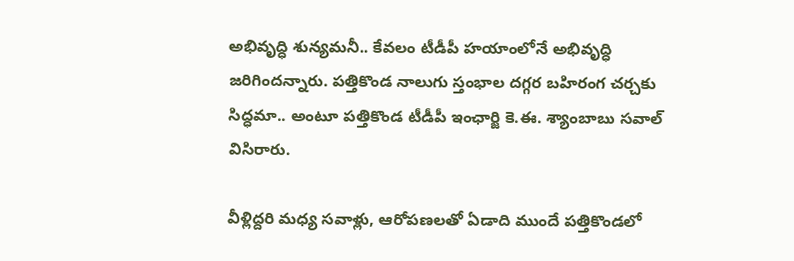అభివృద్ధి శున్యమనీ.. కేవలం టీడీపీ హయాంలోనే అభివృద్ధి జరిగిందన్నారు. పత్తికొండ నాలుగు స్తంభాల దగ్గర బహిరంగ చర్చకు సిద్ధమా.. అంటూ పత్తికొండ టీడీపీ ఇంఛార్జి కె.ఈ. శ్యాంబాబు సవాల్ విసిరారు.

వీళ్లిద్దరి మధ్య సవాళ్లు, ఆరోపణలతో ఏడాది ముందే పత్తికొండలో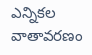ఎన్నికల వాతావరణం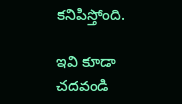కనిపిస్తోంది.

ఇవి కూడా చదవండి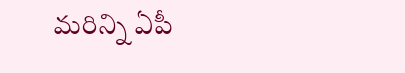మరిన్ని ఏపీ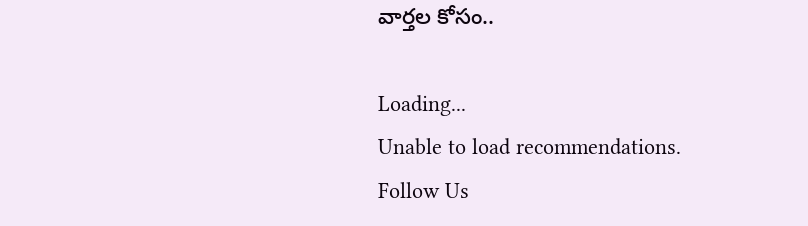వార్తల కోసం..

Loading...
Unable to load recommendations.
Follow Us